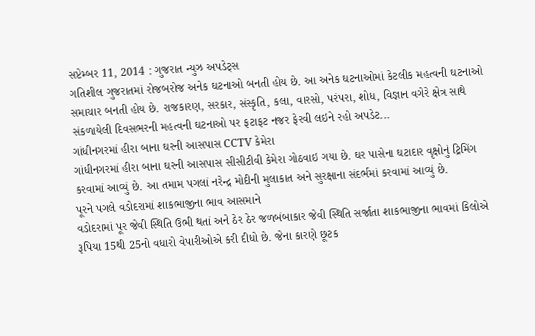સપ્ટેમ્બર 11, 2014 : ગુજરાત ન્યુઝ અપડેટ્સ
ગતિશીલ ગુજરાતમાં રોજબરોજ અનેક ઘટનાઓ બનતી હોય છે. આ અનેક ઘટનાઓમાં કેટલીક મહત્વની ઘટનાઓ સમાચાર બનતી હોય છે. રાજકારણ, સરકાર, સંસ્કૃતિ, કલા, વારસો, પરંપરા, શોધ, વિજ્ઞાન વગેરે ક્ષેત્ર સાથે સંકળાયેલી દિવસભરની મહત્વની ઘટનાઓ પર ફટાફટ નજર ફેરવી લઇને રહો અપડેટ...
ગાંધીનગરમાં હીરા બાના ઘરની આસપાસ CCTV કેમેરા
ગાંધીનગરમાં હીરા બાના ઘરની આસપાસ સીસીટીવી કેમેરા ગોઠવાઇ ગયા છે. ઘર પાસેના ઘટાદાર વૃક્ષોનું ટ્રિમિંગ કરવામાં આવ્યું છે. આ તમામ પગલાં નરેન્દ્ર મોદીની મુલાકાત અને સુરક્ષાના સંદર્ભમાં કરવામાં આવ્યું છે.
પૂરને પગલે વડોદરામાં શાકભાજીના ભાવ આસમાને
વડોદરામાં પૂર જેવી સ્થિતિ ઉભી થતાં અને ઠેર ઠેર જળબંબાકાર જેવી સ્થિતિ સર્જાતા શાકભાજીના ભાવમાં કિલોએ રૂપિયા 15થી 25નો વધારો વેપારીઓએ કરી દીધો છે. જેના કારણે છૂટક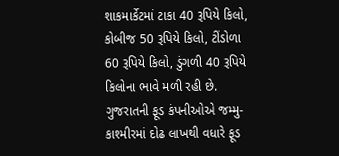શાકમાર્કેટમાં ટાકા 40 રૂપિયે કિલો, કોબીજ 50 રૂપિયે કિલો, ટીંડોળા 60 રૂપિયે કિલો, ડુંગળી 40 રૂપિયે કિલોના ભાવે મળી રહી છે.
ગુજરાતની ફૂડ કંપનીઓએ જમ્મુ-કાશ્મીરમાં દોઢ લાખથી વધારે ફૂડ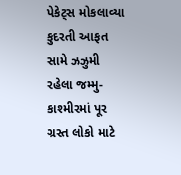પેકેટ્સ મોકલાવ્યા
કુદરતી આફત સામે ઝઝુમી રહેલા જમ્મુ-કાશ્મીરમાં પૂર ગ્રસ્ત લોકો માટે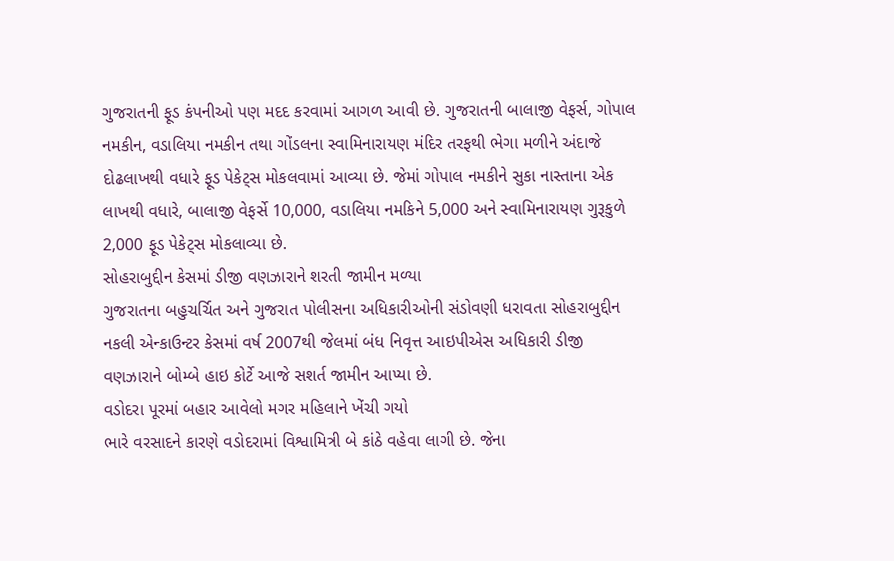ગુજરાતની ફૂડ કંપનીઓ પણ મદદ કરવામાં આગળ આવી છે. ગુજરાતની બાલાજી વેફર્સ, ગોપાલ નમકીન, વડાલિયા નમકીન તથા ગોંડલના સ્વામિનારાયણ મંદિર તરફથી ભેગા મળીને અંદાજે દોઢલાખથી વધારે ફૂડ પેકેટ્સ મોકલવામાં આવ્યા છે. જેમાં ગોપાલ નમકીને સુકા નાસ્તાના એક લાખથી વધારે, બાલાજી વેફર્સે 10,000, વડાલિયા નમકિને 5,000 અને સ્વામિનારાયણ ગુરૂકુળે 2,000 ફૂડ પેકેટ્સ મોકલાવ્યા છે.
સોહરાબુદ્દીન કેસમાં ડીજી વણઝારાને શરતી જામીન મળ્યા
ગુજરાતના બહુચર્ચિત અને ગુજરાત પોલીસના અધિકારીઓની સંડોવણી ધરાવતા સોહરાબુદ્દીન નકલી એન્કાઉન્ટર કેસમાં વર્ષ 2007થી જેલમાં બંધ નિવૃત્ત આઇપીએસ અધિકારી ડીજી વણઝારાને બોમ્બે હાઇ કોર્ટે આજે સશર્ત જામીન આપ્યા છે.
વડોદરા પૂરમાં બહાર આવેલો મગર મહિલાને ખેંચી ગયો
ભારે વરસાદને કારણે વડોદરામાં વિશ્વામિત્રી બે કાંઠે વહેવા લાગી છે. જેના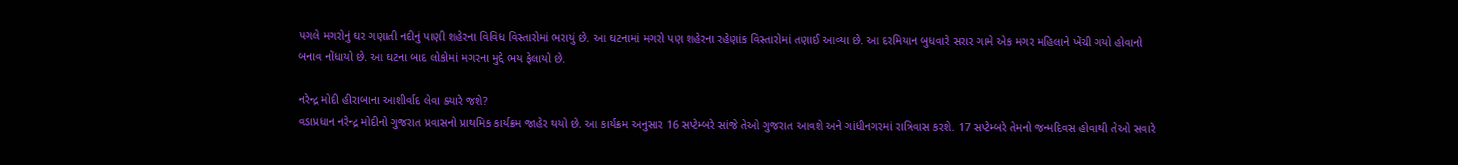પગલે મગરોનું ઘર ગણાતી નદીનું પાણી શહેરના વિવિધ વિસ્તારોમાં ભરાયું છે. આ ઘટનામાં મગરો પણ શહેરના રહેણાંક વિસ્તારોમાં તણાઈ આવ્યા છે. આ દરમિયાન બુધવારે સરાર ગામે એક મગર મહિલાને ખેંચી ગયો હોવાનો બનાવ નોંધાયો છે. આ ઘટના બાદ લોકોમાં મગરના મુદ્દે ભય ફેલાયો છે.

નરેન્દ્ર મોદી હીરાબાના આશીર્વાદ લેવા ક્યારે જશે?
વડાપ્રધાન નરેન્દ્ર મોદીનો ગુજરાત પ્રવાસનો પ્રાથમિક કાર્યક્રમ જાહેર થયો છે. આ કાર્યક્રમ અનુસાર 16 સપ્ટેમ્બરે સાંજે તેઓ ગુજરાત આવશે અને ગાંધીનગરમાં રાત્રિવાસ કરશે. 17 સપ્ટેમ્બરે તેમનો જન્મદિવસ હોવાથી તેઓ સવારે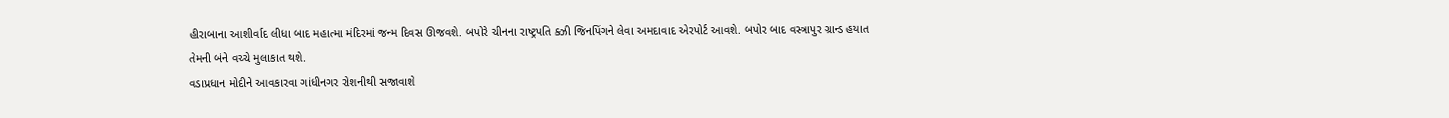હીરાબાના આશીર્વાદ લીધા બાદ મહાત્મા મંદિરમાં જન્મ દિવસ ઊજવશે. બપોરે ચીનના રાષ્ટ્રપતિ ક્ઝી જિનપિંગને લેવા અમદાવાદ એરપોર્ટ આવશે. બપોર બાદ વસ્ત્રાપુર ગ્રાન્ડ હયાત તેમની બંને વચ્ચે મુલાકાત થશે.
વડાપ્રધાન મોદીને આવકારવા ગાંધીનગર રોશનીથી સજાવાશે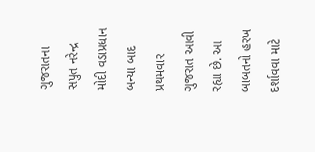ગુજરાતના સપુત નરેન્દ્ર મોદી વડાપ્રધાન બન્યા બાદ પ્રથમવાર ગુજરાત આવી રહ્યા છે. આ બાબતનો હરખ દર્શાવવા માટે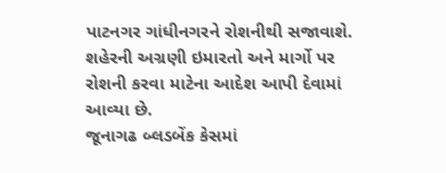પાટનગર ગાંધીનગરને રોશનીથી સજાવાશે. શહેરની અગ્રણી ઇમારતો અને માર્ગો પર રોશની કરવા માટેના આદેશ આપી દેવામાં આવ્યા છે.
જૂનાગઢ બ્લડબેંક કેસમાં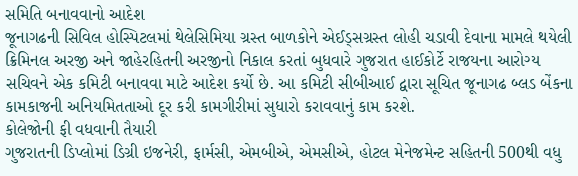સમિતિ બનાવવાનો આદેશ
જૂનાગઢની સિવિલ હોસ્પિટલમાં થેલેસિમિયા ગ્રસ્ત બાળકોને એઈડ્સગ્રસ્ત લોહી ચડાવી દેવાના મામલે થયેલી ક્રિમિનલ અરજી અને જાહેરહિતની અરજીનો નિકાલ કરતાં બુધવારે ગુજરાત હાઈકોર્ટે રાજયના આરોગ્ય સચિવને એક કમિટી બનાવવા માટે આદેશ કર્યો છે. આ કમિટી સીબીઆઈ દ્વારા સૂચિત જૂનાગઢ બ્લડ બેંકના કામકાજની અનિયમિતતાઓ દૂર કરી કામગીરીમાં સુધારો કરાવવાનું કામ કરશે.
કોલેજોની ફી વધવાની તૈયારી
ગુજરાતની ડિપ્લોમાં ડિગ્રી ઇજનેરી, ફાર્મસી, એમબીએ, એમસીએ, હોટલ મેનેજમેન્ટ સહિતની 500થી વધુ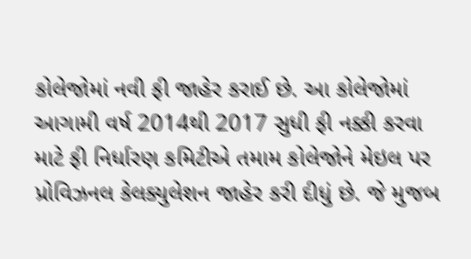કોલેજોમાં નવી ફી જાહેર કરાઈ છે. આ કોલેજોમાં આગામી વર્ષ 2014થી 2017 સુધી ફી નક્કી કરવા માટે ફી નિર્ધારણ કમિટીએ તમામ કોલેજોને મેઇલ પર પ્રોવિઝનલ કેલક્યુલેશન જાહેર કરી દીધું છે. જે મુજબ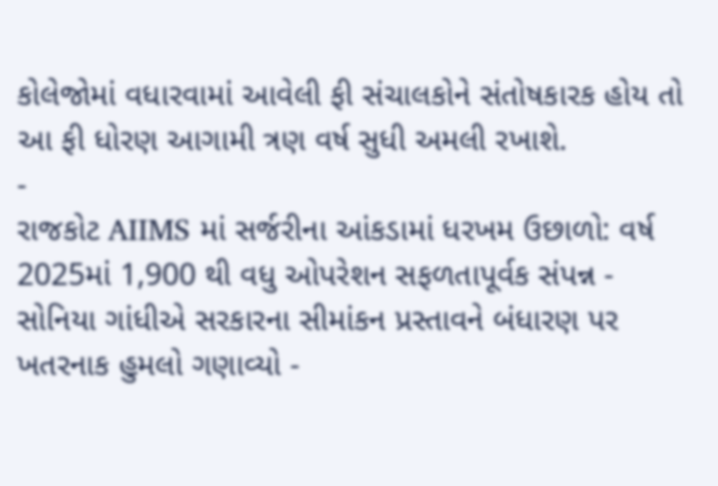કોલેજોમાં વધારવામાં આવેલી ફી સંચાલકોને સંતોષકારક હોય તો આ ફી ધોરણ આગામી ત્રણ વર્ષ સુધી અમલી રખાશે.
-
રાજકોટ AIIMS માં સર્જરીના આંકડામાં ધરખમ ઉછાળો: વર્ષ 2025માં 1,900 થી વધુ ઓપરેશન સફળતાપૂર્વક સંપન્ન -
સોનિયા ગાંધીએ સરકારના સીમાંકન પ્રસ્તાવને બંધારણ પર ખતરનાક હુમલો ગણાવ્યો -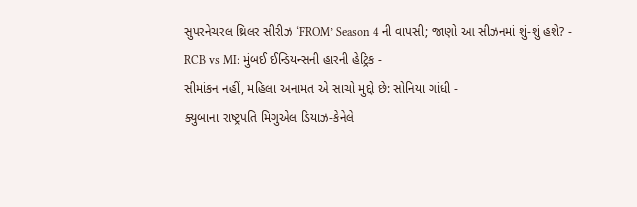સુપરનેચરલ થ્રિલર સીરીઝ ‘FROM’ Season 4 ની વાપસી; જાણો આ સીઝનમાં શું-શું હશે? -
RCB vs MI: મુંબઈ ઈન્ડિયન્સની હારની હેટ્રિક -
સીમાંકન નહીં, મહિલા અનામત એ સાચો મુદ્દો છે: સોનિયા ગાંધી -
ક્યુબાના રાષ્ટ્રપતિ મિગુએલ ડિયાઝ-કેનેલે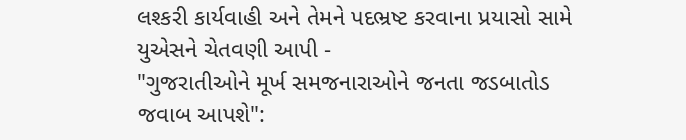લશ્કરી કાર્યવાહી અને તેમને પદભ્રષ્ટ કરવાના પ્રયાસો સામે યુએસને ચેતવણી આપી -
"ગુજરાતીઓને મૂર્ખ સમજનારાઓને જનતા જડબાતોડ જવાબ આપશે":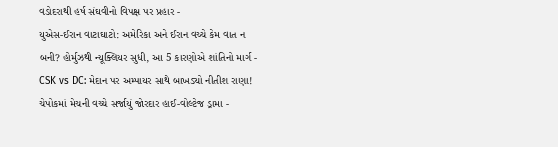વડોદરાથી હર્ષ સંઘવીનો વિપક્ષ પર પ્રહાર -
યુએસ-ઈરાન વાટાઘાટો: અમેરિકા અને ઈરાન વચ્ચે કેમ વાત ન બની? હોર્મુઝથી ન્યૂક્લિયર સુધી, આ 5 કારણોએ શાંતિનો માર્ગ -
CSK vs DC: મેદાન પર અમ્પાયર સાથે બાખડ્યો નીતીશ રાણા! ચેપોકમાં મેચની વચ્ચે સર્જાયું જોરદાર હાઈ-વોલ્ટેજ ડ્રામા -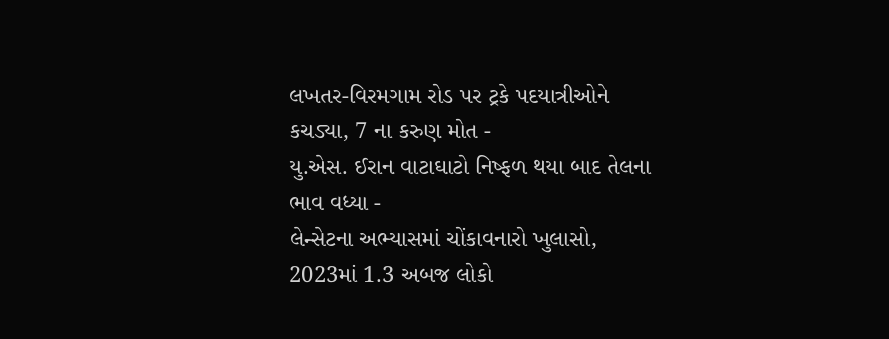લખતર-વિરમગામ રોડ પર ટ્રકે પદયાત્રીઓને કચડ્યા, 7 ના કરુણ મોત -
યુ.એસ. ઈરાન વાટાઘાટો નિષ્ફળ થયા બાદ તેલના ભાવ વધ્યા -
લેન્સેટના અભ્યાસમાં ચોંકાવનારો ખુલાસો, 2023માં 1.3 અબજ લોકો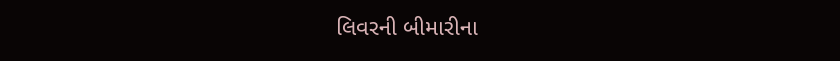લિવરની બીમારીના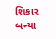શિકાર બન્યા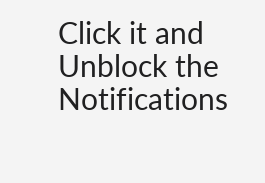Click it and Unblock the Notifications